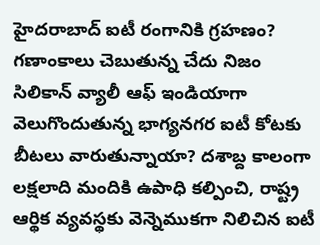హైదరాబాద్ ఐటీ రంగానికి గ్రహణం? గణాంకాలు చెబుతున్న చేదు నిజం
సిలికాన్ వ్యాలీ ఆఫ్ ఇండియాగా వెలుగొందుతున్న భాగ్యనగర ఐటీ కోటకు బీటలు వారుతున్నాయా? దశాబ్ద కాలంగా లక్షలాది మందికి ఉపాధి కల్పించి, రాష్ట్ర ఆర్థిక వ్యవస్థకు వెన్నెముకగా నిలిచిన ఐటీ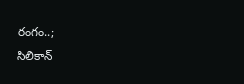రంగం..;
సిలికాన్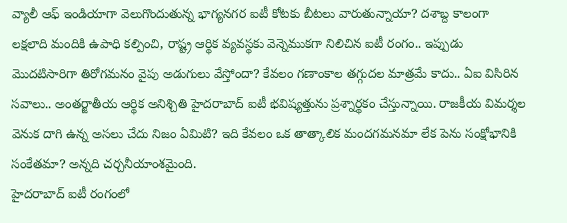వ్యాలీ ఆఫ్ ఇండియాగా వెలుగొందుతున్న భాగ్యనగర ఐటీ కోటకు బీటలు వారుతున్నాయా? దశాబ్ద కాలంగా లక్షలాది మందికి ఉపాధి కల్పించి, రాష్ట్ర ఆర్థిక వ్యవస్థకు వెన్నెముకగా నిలిచిన ఐటీ రంగం.. ఇప్పుడు మొదటిసారిగా తిరోగమనం వైపు అడుగులు వేస్తోందా? కేవలం గణాంకాల తగ్గుదల మాత్రమే కాదు.. ఏఐ విసిరిన సవాలు.. అంతర్జాతీయ ఆర్థిక అనిశ్చితి హైదరాబాద్ ఐటీ భవిష్యత్తును ప్రశ్నార్థకం చేస్తున్నాయి. రాజకీయ విమర్శల వెనుక దాగి ఉన్న అసలు చేదు నిజం ఏమిటి? ఇది కేవలం ఒక తాత్కాలిక మందగమనమా లేక పెను సంక్షోభానికి సంకేతమా? అన్నది చర్చనీయాంశమైంది.
హైదరాబాద్ ఐటీ రంగంలో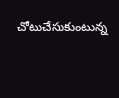చోటుచేసుకుంటున్న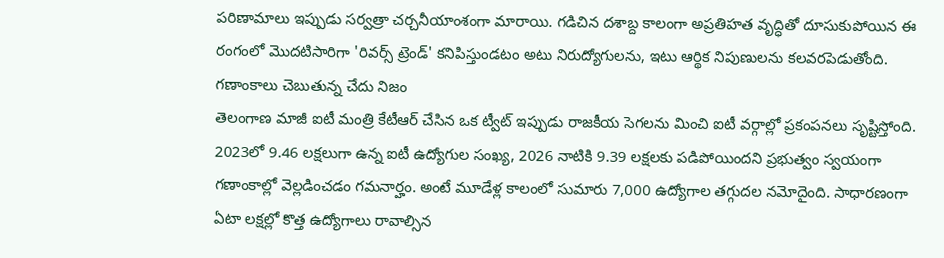పరిణామాలు ఇప్పుడు సర్వత్రా చర్చనీయాంశంగా మారాయి. గడిచిన దశాబ్ద కాలంగా అప్రతిహత వృద్ధితో దూసుకుపోయిన ఈ రంగంలో మొదటిసారిగా 'రివర్స్ ట్రెండ్' కనిపిస్తుండటం అటు నిరుద్యోగులను, ఇటు ఆర్థిక నిపుణులను కలవరపెడుతోంది.
గణాంకాలు చెబుతున్న చేదు నిజం
తెలంగాణ మాజీ ఐటీ మంత్రి కేటీఆర్ చేసిన ఒక ట్వీట్ ఇప్పుడు రాజకీయ సెగలను మించి ఐటీ వర్గాల్లో ప్రకంపనలు సృష్టిస్తోంది. 2023లో 9.46 లక్షలుగా ఉన్న ఐటీ ఉద్యోగుల సంఖ్య, 2026 నాటికి 9.39 లక్షలకు పడిపోయిందని ప్రభుత్వం స్వయంగా గణాంకాల్లో వెల్లడించడం గమనార్హం. అంటే మూడేళ్ల కాలంలో సుమారు 7,000 ఉద్యోగాల తగ్గుదల నమోదైంది. సాధారణంగా ఏటా లక్షల్లో కొత్త ఉద్యోగాలు రావాల్సిన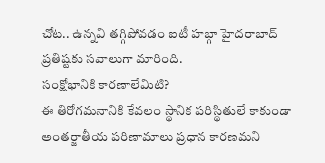చోట.. ఉన్నవి తగ్గిపోవడం ఐటీ హబ్గా హైదరాబాద్ ప్రతిష్టకు సవాలుగా మారింది.
సంక్షోభానికి కారణాలేమిటి?
ఈ తిరోగమనానికి కేవలం స్థానిక పరిస్థితులే కాకుండా అంతర్జాతీయ పరిణామాలు ప్రధాన కారణమని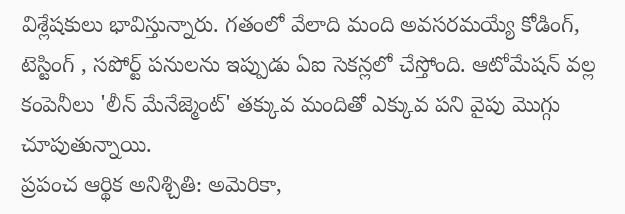విశ్లేషకులు భావిస్తున్నారు. గతంలో వేలాది మంది అవసరమయ్యే కోడింగ్, టెస్టింగ్ , సపోర్ట్ పనులను ఇప్పుడు ఏఐ సెకన్లలో చేస్తోంది. ఆటోమేషన్ వల్ల కంపెనీలు 'లీన్ మేనేజ్మెంట్' తక్కువ మందితో ఎక్కువ పని వైపు మొగ్గు చూపుతున్నాయి.
ప్రపంచ ఆర్థిక అనిశ్చితి: అమెరికా,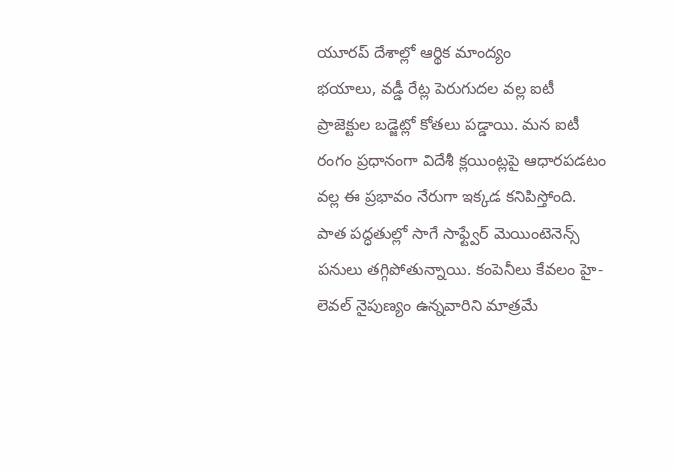యూరప్ దేశాల్లో ఆర్థిక మాంద్యం
భయాలు, వడ్డీ రేట్ల పెరుగుదల వల్ల ఐటీ ప్రాజెక్టుల బడ్జెట్లో కోతలు పడ్డాయి. మన ఐటీ రంగం ప్రధానంగా విదేశీ క్లయింట్లపై ఆధారపడటం వల్ల ఈ ప్రభావం నేరుగా ఇక్కడ కనిపిస్తోంది. పాత పద్ధతుల్లో సాగే సాఫ్ట్వేర్ మెయింటెనెన్స్ పనులు తగ్గిపోతున్నాయి. కంపెనీలు కేవలం హై-లెవల్ నైపుణ్యం ఉన్నవారిని మాత్రమే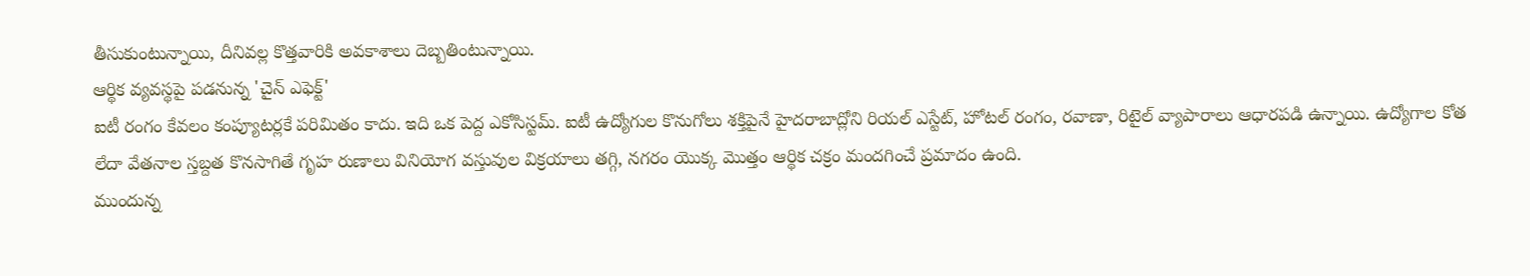తీసుకుంటున్నాయి, దీనివల్ల కొత్తవారికి అవకాశాలు దెబ్బతింటున్నాయి.
ఆర్థిక వ్యవస్థపై పడనున్న 'చైన్ ఎఫెక్ట్'
ఐటీ రంగం కేవలం కంప్యూటర్లకే పరిమితం కాదు. ఇది ఒక పెద్ద ఎకోసిస్టమ్. ఐటీ ఉద్యోగుల కొనుగోలు శక్తిపైనే హైదరాబాద్లోని రియల్ ఎస్టేట్, హోటల్ రంగం, రవాణా, రిటైల్ వ్యాపారాలు ఆధారపడి ఉన్నాయి. ఉద్యోగాల కోత లేదా వేతనాల స్తబ్దత కొనసాగితే గృహ రుణాలు వినియోగ వస్తువుల విక్రయాలు తగ్గి, నగరం యొక్క మొత్తం ఆర్థిక చక్రం మందగించే ప్రమాదం ఉంది.
ముందున్న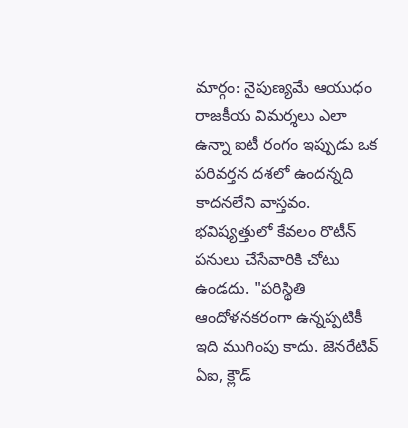మార్గం: నైపుణ్యమే ఆయుధం
రాజకీయ విమర్శలు ఎలా ఉన్నా ఐటీ రంగం ఇప్పుడు ఒక పరివర్తన దశలో ఉందన్నది కాదనలేని వాస్తవం. భవిష్యత్తులో కేవలం రొటీన్ పనులు చేసేవారికి చోటు ఉండదు. "పరిస్థితి ఆందోళనకరంగా ఉన్నప్పటికీ ఇది ముగింపు కాదు. జెనరేటివ్ ఏఐ, క్లౌడ్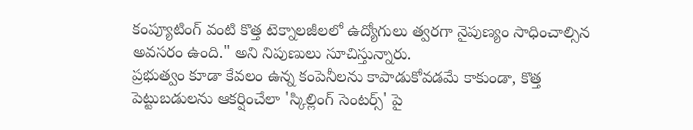కంప్యూటింగ్ వంటి కొత్త టెక్నాలజీలలో ఉద్యోగులు త్వరగా నైపుణ్యం సాధించాల్సిన అవసరం ఉంది." అని నిపుణులు సూచిస్తున్నారు.
ప్రభుత్వం కూడా కేవలం ఉన్న కంపెనీలను కాపాడుకోవడమే కాకుండా, కొత్త పెట్టుబడులను ఆకర్షించేలా 'స్కిల్లింగ్ సెంటర్స్' పై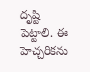దృష్టి పెట్టాలి. ఈ హెచ్చరికను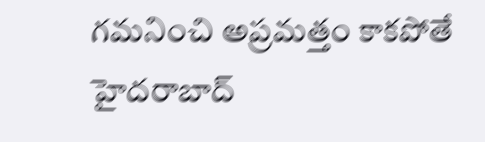గమనించి అప్రమత్తం కాకపోతే హైదరాబాద్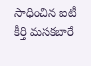సాధించిన ఐటీ కీర్తి మసకబారే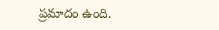ప్రమాదం ఉంది.